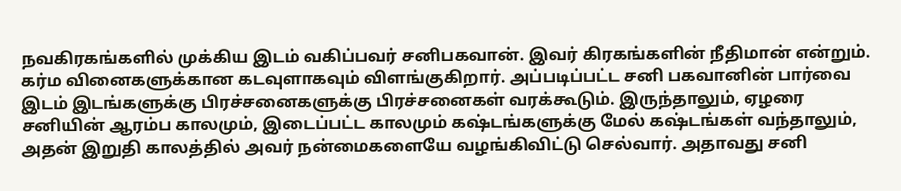நவகிரகங்களில் முக்கிய இடம் வகிப்பவர் சனிபகவான். இவர் கிரகங்களின் நீதிமான் என்றும். கர்ம வினைகளுக்கான கடவுளாகவும் விளங்குகிறார். அப்படிப்பட்ட சனி பகவானின் பார்வை இடம் இடங்களுக்கு பிரச்சனைகளுக்கு பிரச்சனைகள் வரக்கூடும். இருந்தாலும், ஏழரை சனியின் ஆரம்ப காலமும், இடைப்பட்ட காலமும் கஷ்டங்களுக்கு மேல் கஷ்டங்கள் வந்தாலும், அதன் இறுதி காலத்தில் அவர் நன்மைகளையே வழங்கிவிட்டு செல்வார். அதாவது சனி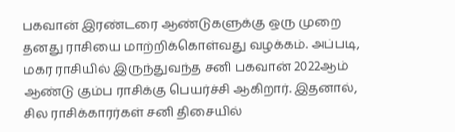பகவான் இரண்டரை ஆண்டுகளுக்கு ஒரு முறை தனது ராசியை மாற்றிக்கொள்வது வழக்கம். அப்படி, மகர ராசியில் இருந்துவந்த சனி பகவான் 2022ஆம் ஆண்டு கும்ப ராசிக்கு பெயர்ச்சி ஆகிறார். இதனால், சில ராசிக்காரர்கள் சனி திசையில்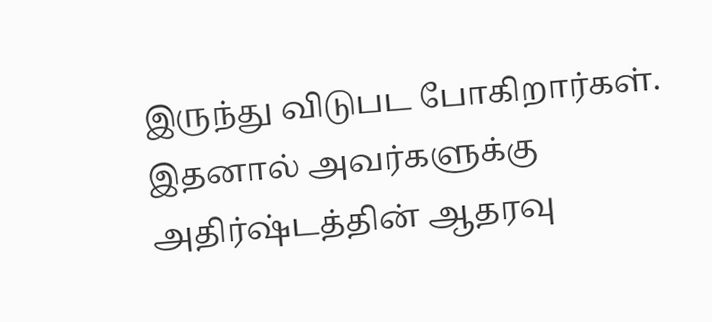இருந்து விடுபட போகிறார்கள். இதனால் அவர்களுக்கு அதிர்ஷ்டத்தின் ஆதரவு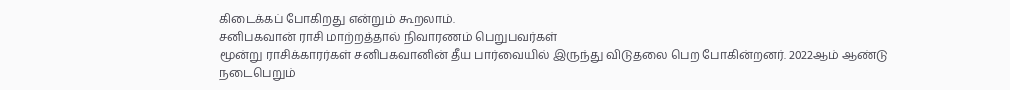கிடைக்கப் போகிறது என்றும் கூறலாம்.
சனிபகவான் ராசி மாற்றத்தால் நிவாரணம் பெறுபவர்கள்
மூன்று ராசிக்காரர்கள் சனிபகவானின் தீய பார்வையில் இருந்து விடுதலை பெற போகின்றனர். 2022ஆம் ஆண்டு நடைபெறும்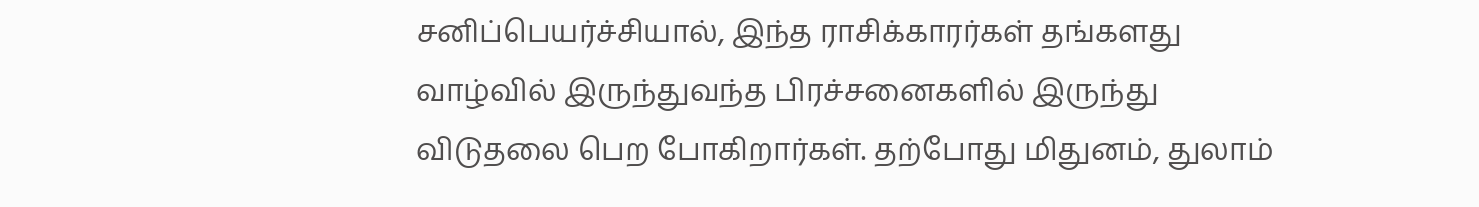சனிப்பெயர்ச்சியால், இந்த ராசிக்காரர்கள் தங்களது வாழ்வில் இருந்துவந்த பிரச்சனைகளில் இருந்து விடுதலை பெற போகிறார்கள். தற்போது மிதுனம், துலாம்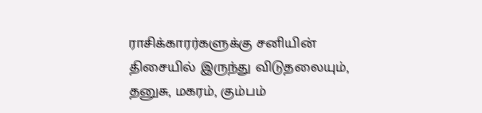ராசிக்காரர்களுக்கு சனியின் திசையில் இருந்து விடுதலையும், தனுசு, மகரம், கும்பம்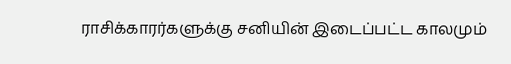ராசிக்காரர்களுக்கு சனியின் இடைப்பட்ட காலமும்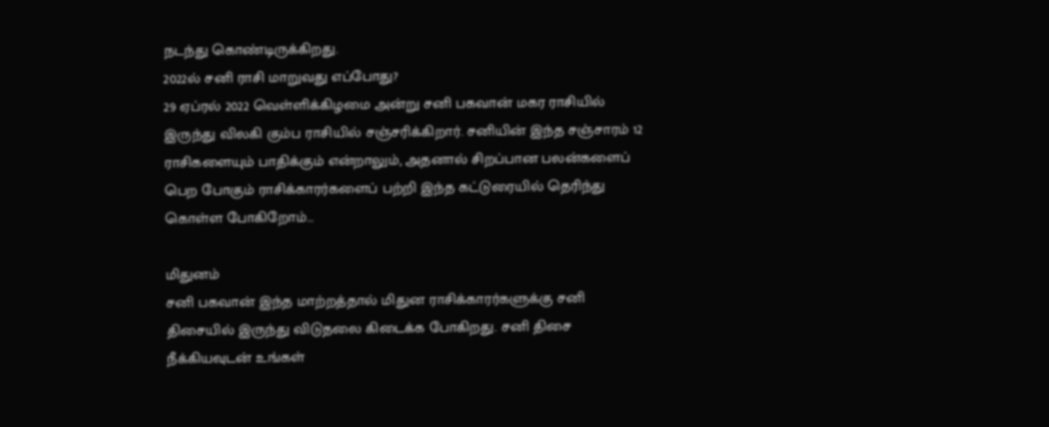நடந்து கொண்டிருக்கிறது.
2022ல் சனி ராசி மாறுவது எப்போது?
29 ஏப்ரல் 2022 வெள்ளிக்கிழமை அன்று சனி பகவான் மகர ராசியில் இருந்து விலகி கும்ப ராசியில் சஞ்சரிக்கிறார். சனியின் இந்த சஞ்சாரம் 12 ராசிகளையும் பாதிக்கும் என்றாலும், அதனால் சிறப்பான பலன்களைப் பெற போகும் ராசிக்காரர்களைப் பற்றி இந்த கட்டுரையில் தெரிந்து கொள்ள போகிறோம்…

மிதுனம்
சனி பகவான் இந்த மாற்றத்தால் மிதுன ராசிக்காரர்களுக்கு சனி திசையில் இருந்து விடுதலை கிடைக்க போகிறது. சனி திசை நீக்கியவுடன் உங்கள்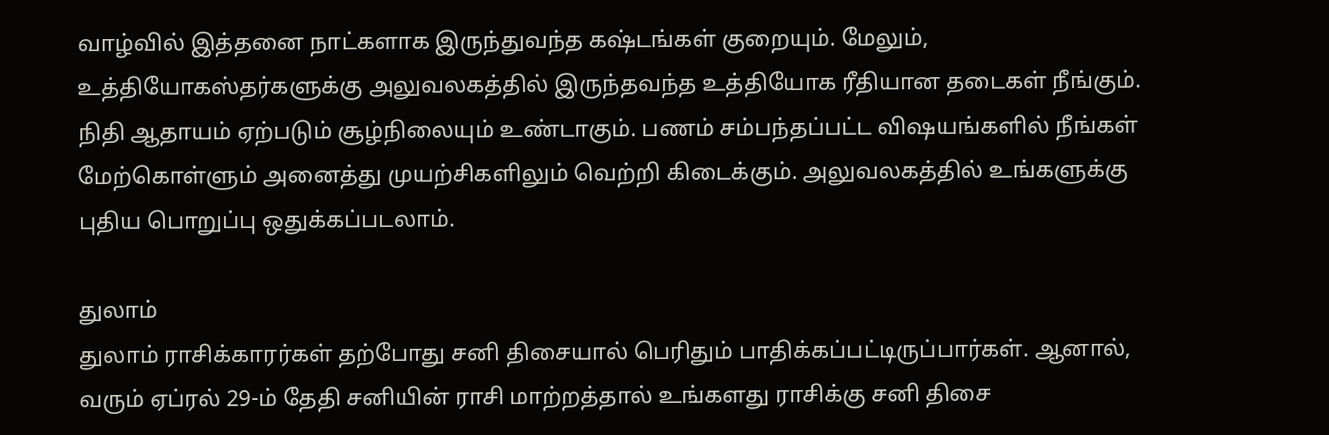வாழ்வில் இத்தனை நாட்களாக இருந்துவந்த கஷ்டங்கள் குறையும். மேலும், உத்தியோகஸ்தர்களுக்கு அலுவலகத்தில் இருந்தவந்த உத்தியோக ரீதியான தடைகள் நீங்கும். நிதி ஆதாயம் ஏற்படும் சூழ்நிலையும் உண்டாகும். பணம் சம்பந்தப்பட்ட விஷயங்களில் நீங்கள் மேற்கொள்ளும் அனைத்து முயற்சிகளிலும் வெற்றி கிடைக்கும். அலுவலகத்தில் உங்களுக்கு புதிய பொறுப்பு ஒதுக்கப்படலாம்.

துலாம்
துலாம் ராசிக்காரர்கள் தற்போது சனி திசையால் பெரிதும் பாதிக்கப்பட்டிருப்பார்கள். ஆனால், வரும் ஏப்ரல் 29-ம் தேதி சனியின் ராசி மாற்றத்தால் உங்களது ராசிக்கு சனி திசை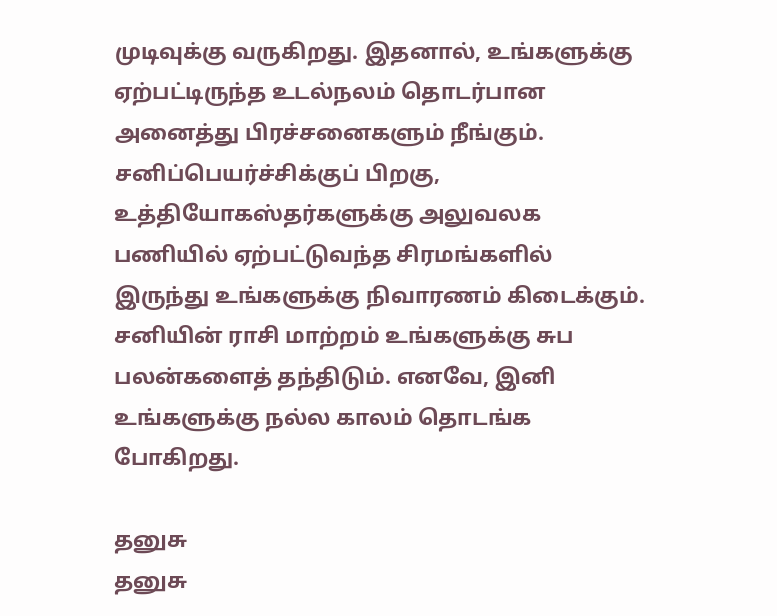முடிவுக்கு வருகிறது. இதனால், உங்களுக்கு ஏற்பட்டிருந்த உடல்நலம் தொடர்பான அனைத்து பிரச்சனைகளும் நீங்கும். சனிப்பெயர்ச்சிக்குப் பிறகு, உத்தியோகஸ்தர்களுக்கு அலுவலக பணியில் ஏற்பட்டுவந்த சிரமங்களில் இருந்து உங்களுக்கு நிவாரணம் கிடைக்கும். சனியின் ராசி மாற்றம் உங்களுக்கு சுப பலன்களைத் தந்திடும். எனவே, இனி உங்களுக்கு நல்ல காலம் தொடங்க போகிறது.

தனுசு
தனுசு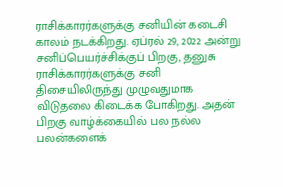ராசிக்காரர்களுக்கு சனியின் கடைசி காலம் நடக்கிறது. ஏப்ரல் 29, 2022 அன்று சனிப்பெயர்ச்சிக்குப் பிறகு, தனுசு ராசிக்காரர்களுக்கு சனி திசையிலிருந்து முழுவதுமாக விடுதலை கிடைக்க போகிறது. அதன் பிறகு வாழ்க்கையில் பல நல்ல பலன்களைக்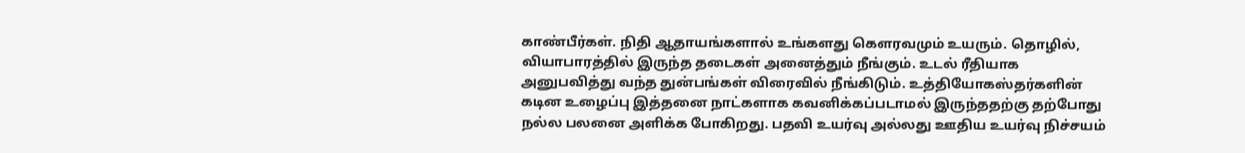காண்பீர்கள். நிதி ஆதாயங்களால் உங்களது கௌரவமும் உயரும். தொழில், வியாபாரத்தில் இருந்த தடைகள் அனைத்தும் நீங்கும். உடல் ரீதியாக அனுபவித்து வந்த துன்பங்கள் விரைவில் நீங்கிடும். உத்தியோகஸ்தர்களின் கடின உழைப்பு இத்தனை நாட்களாக கவனிக்கப்படாமல் இருந்ததற்கு தற்போது நல்ல பலனை அளிக்க போகிறது. பதவி உயர்வு அல்லது ஊதிய உயர்வு நிச்சயம்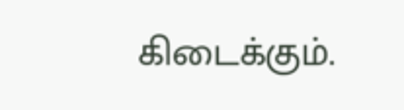கிடைக்கும்.